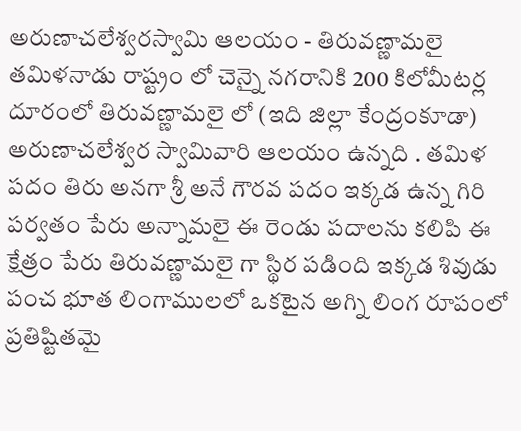అరుణాచలేశ్వరస్వామి ఆలయం - తిరువణ్ణామలై
తమిళనాడు రాష్ట్రం లో చెన్నై నగరానికి 200 కిలోమీటర్ల దూరంలో తిరువణ్ణామలై లో (ఇది జిల్లా కేంద్రంకూడా) అరుణాచలేశ్వర స్వామివారి ఆలయం ఉన్నది . తమిళ పదం తిరు అనగా శ్రీ అనే గౌరవ పదం ఇక్కడ ఉన్న గిరి పర్వతం పేరు అన్నామలై ఈ రెండు పదాలను కలిపి ఈ క్షేత్రం పేరు తిరువణ్ణామలై గా స్థిర పడింది ఇక్కడ శివుడు పంచ భూత లింగాములలో ఒకటైన అగ్ని లింగ రూపంలో ప్రతిష్టితమై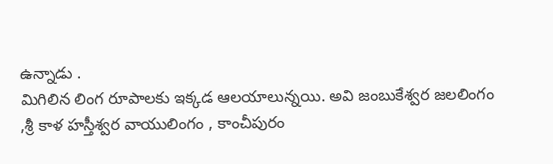ఉన్నాడు .
మిగిలిన లింగ రూపాలకు ఇక్కడ ఆలయాలున్నయి. అవి జంబుకేశ్వర జలలింగం ,శ్రీ కాళ హస్తీశ్వర వాయులింగం , కాంచీపురం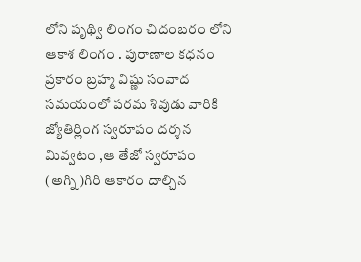లోని పృథ్వి లింగం చిదంబరం లోని ఆకాశ లింగం . పురాణాల కధనం ప్రకారం బ్రహ్మ విష్ణు సంవాద సమయంలో పరమ శివుడు వారికి జ్యోతిర్లింగ స్వరూపం దర్శన మివ్వటం ,ఆ తేజో స్వరూపం (అగ్ని)గిరి ఆకారం దాల్చిన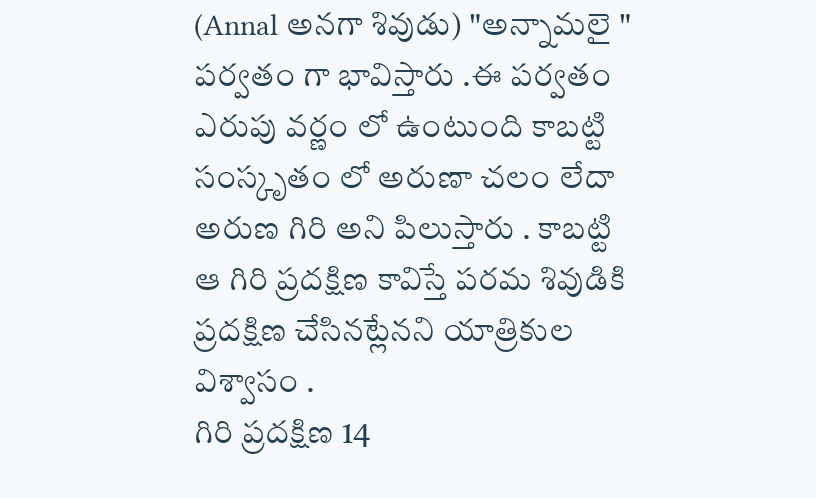(Annal అనగా శివుడు) "అన్నామలై " పర్వతం గా భావిస్తారు .ఈ పర్వతం ఎరుపు వర్ణం లో ఉంటుంది కాబట్టి సంస్కృతం లో అరుణా చలం లేదా అరుణ గిరి అని పిలుస్తారు . కాబట్టి ఆ గిరి ప్రదక్షిణ కావిస్తే పరమ శివుడికి ప్రదక్షిణ చేసినట్లేనని యాత్రికుల విశ్వాసం .
గిరి ప్రదక్షిణ 14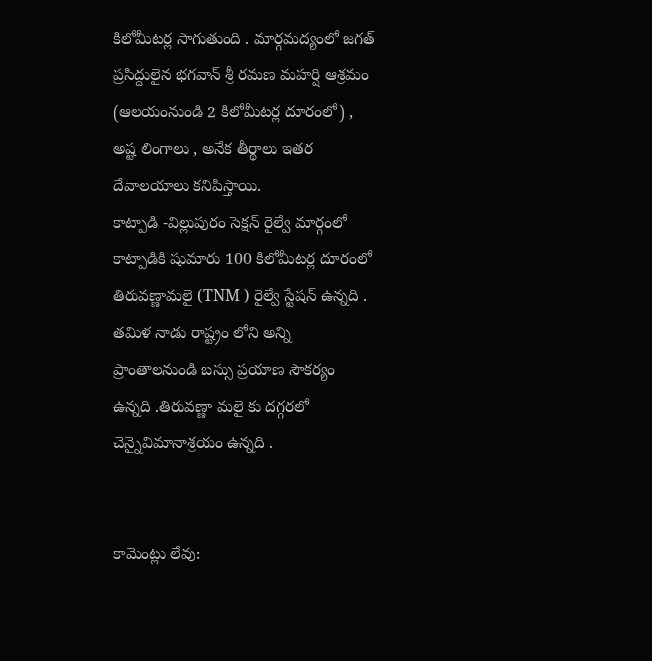కిలోమీటర్ల సాగుతుంది . మార్గమద్యంలో జగత్ ప్రసిద్దులైన భగవాన్ శ్రీ రమణ మహర్షి ఆశ్రమం (ఆలయంనుండి 2 కిలోమీటర్ల దూరంలో) , అష్ట లింగాలు , అనేక తీర్థాలు ఇతర దేవాలయాలు కనిపిస్తాయి.
కాట్పాడి -విల్లుపురం సెక్షన్ రైల్వే మార్గంలో కాట్పాడికి షుమారు 100 కిలోమీటర్ల దూరంలో తిరువణ్ణామలై (TNM ) రైల్వే స్టేషన్ ఉన్నది . తమిళ నాడు రాష్ట్రం లోని అన్ని ప్రాంతాలనుండి బస్సు ప్రయాణ సౌకర్యం ఉన్నది .తిరువణ్ణా మలై కు దగ్గరలో చెన్నైవిమానాశ్రయం ఉన్నది .


కామెంట్లు లేవు: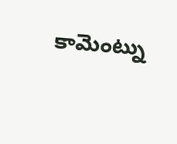కామెంట్ను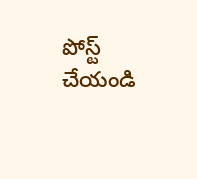పోస్ట్ చేయండి